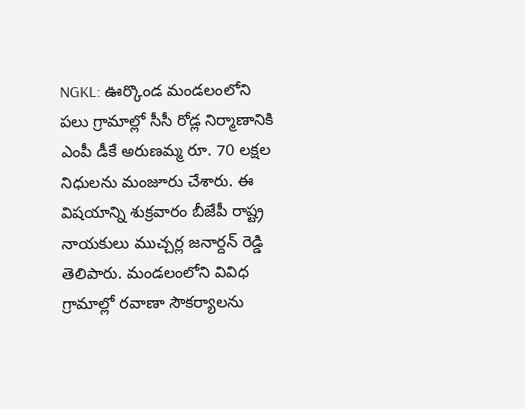NGKL: ఊర్కొండ మండలంలోని పలు గ్రామాల్లో సీసీ రోడ్ల నిర్మాణానికి ఎంపీ డీకే అరుణమ్మ రూ. 70 లక్షల నిధులను మంజూరు చేశారు. ఈ విషయాన్ని శుక్రవారం బీజేపీ రాష్ట్ర నాయకులు ముచ్చర్ల జనార్దన్ రెడ్డి తెలిపారు. మండలంలోని వివిధ గ్రామాల్లో రవాణా సౌకర్యాలను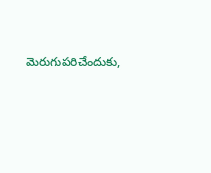మెరుగుపరిచేందుకు,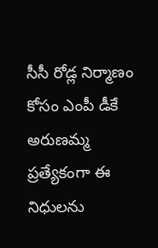సీసీ రోడ్ల నిర్మాణం కోసం ఎంపీ డీకే అరుణమ్మ ప్రత్యేకంగా ఈ నిధులను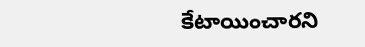కేటాయించారని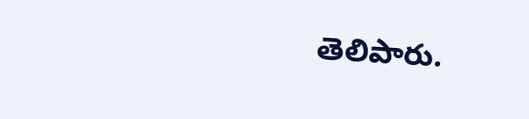తెలిపారు.